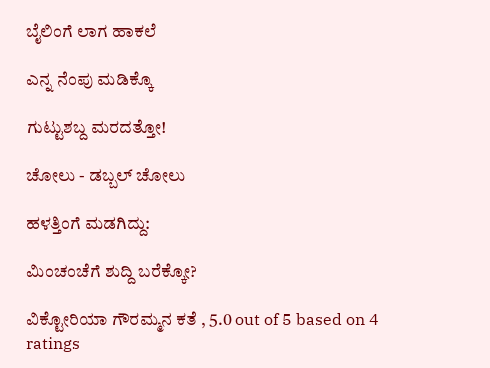ಬೈಲಿಂಗೆ ಲಾಗ ಹಾಕಲೆ

ಎನ್ನ ನೆಂಪು ಮಡಿಕ್ಕೊ

ಗುಟ್ಟುಶಬ್ದ ಮರದತ್ತೋ!

ಚೋಲು - ಡಬ್ಬಲ್ ಚೋಲು

ಹಳತ್ತಿಂಗೆ ಮಡಗಿದ್ದು:

ಮಿಂಚಂಚೆಗೆ ಶುದ್ದಿ ಬರೆಕ್ಕೋ?

ವಿಕ್ಟೋರಿಯಾ ಗೌರಮ್ಮನ ಕತೆ , 5.0 out of 5 based on 4 ratings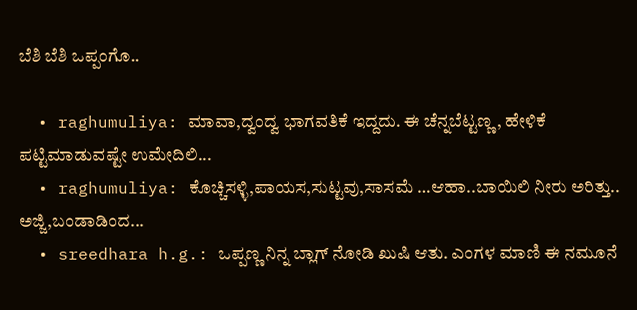ಬೆಶಿ ಬೆಶಿ ಒಪ್ಪಂಗೊ..

  • raghumuliya: ಮಾವಾ,ದ್ವಂದ್ವ ಭಾಗವತಿಕೆ ಇದ್ದದು. ಈ ಚೆನ್ನಬೆಟ್ಟಣ್ಣ , ಹೇಳಿಕೆ ಪಟ್ಟಿಮಾಡುವಷ್ಟೇ ಉಮೇದಿಲಿ...
  • raghumuliya: ಕೊಚ್ಚಿಸಳ್ಳಿ,ಪಾಯಸ,ಸುಟ್ಟವು,ಸಾಸಮೆ …ಆಹಾ..ಬಾಯಿಲಿ ನೀರು ಅರಿತ್ತು.. ಅಜ್ಜಿ,ಬಂಡಾಡಿಂದ...
  • sreedhara h.g.: ಒಪ್ಪಣ್ಣ ನಿನ್ನ ಬ್ಲಾಗ್ ನೋಡಿ ಖುಷಿ ಆತು. ಎಂಗಳ ಮಾಣಿ ಈ ನಮೂನೆ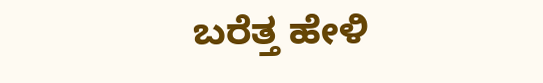ಬರೆತ್ತ ಹೇಳಿ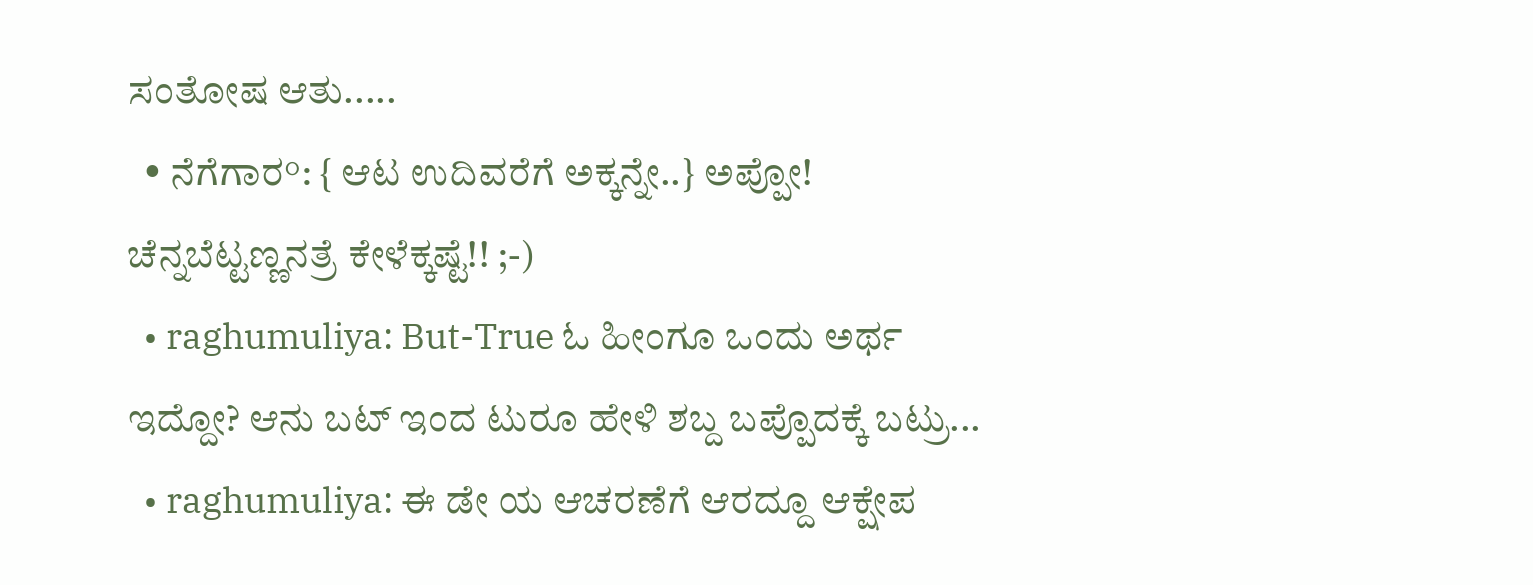ಸಂತೋಷ ಆತು.....
  • ನೆಗೆಗಾರ°: { ಆಟ ಉದಿವರೆಗೆ ಅಕ್ಕನ್ನೇ..} ಅಪ್ಪೋ! ಚೆನ್ನಬೆಟ್ಟಣ್ಣನತ್ರೆ ಕೇಳೆಕ್ಕಷ್ಟೆ!! ;-)
  • raghumuliya: But-True ಓ ಹೀಂಗೂ ಒಂದು ಅರ್ಥ ಇದ್ದೋ? ಆನು ಬಟ್ ಇಂದ ಟುರೂ ಹೇಳಿ ಶಬ್ದ ಬಪ್ಪೊದಕ್ಕೆ ಬಟ್ರು...
  • raghumuliya: ಈ ಡೇ ಯ ಆಚರಣೆಗೆ ಆರದ್ದೂ ಆಕ್ಷೇಪ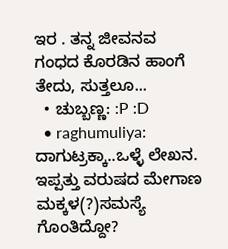ಇರ . ತನ್ನ ಜೀವನವ ಗಂಧದ ಕೊರಡಿನ ಹಾಂಗೆ ತೇದು, ಸುತ್ತಲೂ...
  • ಚುಬ್ಬಣ್ಣ: :P :D
  • raghumuliya: ದಾಗುಟ್ರಕ್ಕಾ..ಒಳ್ಳೆ ಲೇಖನ. ಇಪ್ಪತ್ತು ವರುಷದ ಮೇಗಾಣ ಮಕ್ಕಳ(?)ಸಮಸ್ಯೆ ಗೊಂತಿದ್ದೋ?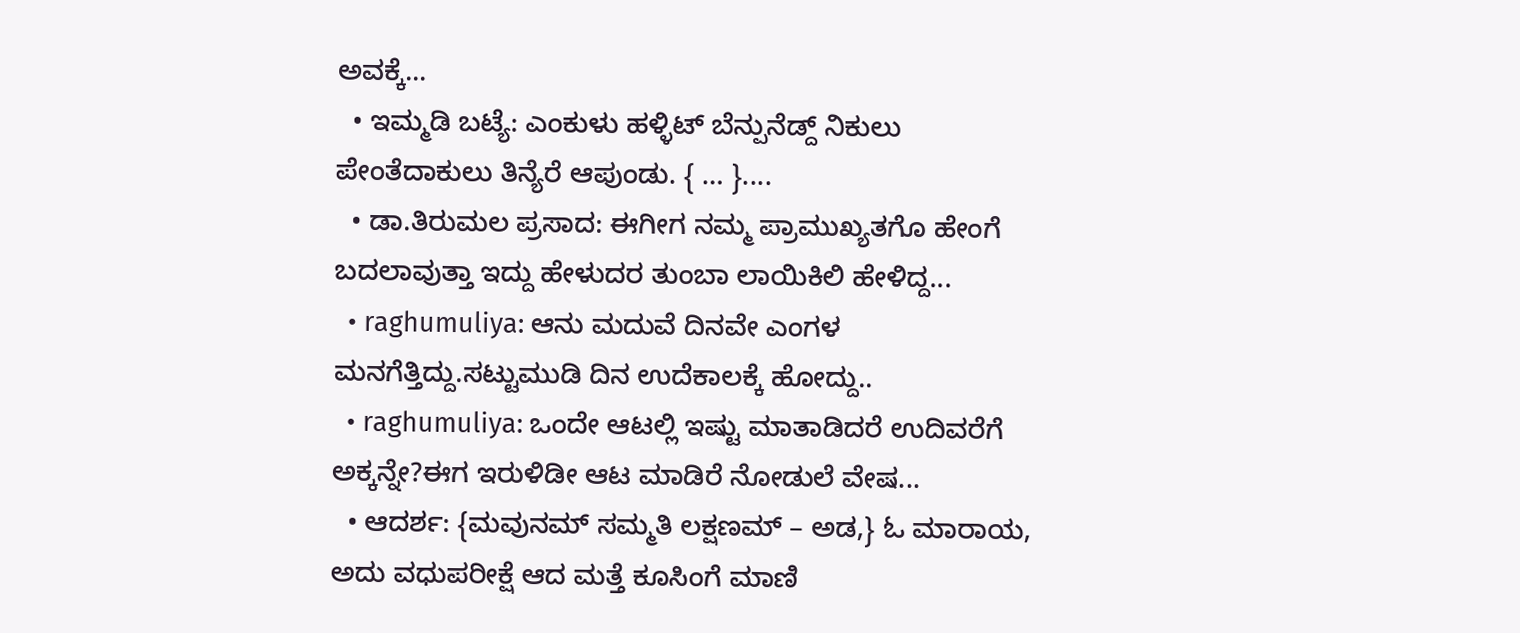ಅವಕ್ಕೆ...
  • ಇಮ್ಮಡಿ ಬಟ್ಯೆ: ಎಂಕುಳು ಹಳ್ಳಿಟ್ ಬೆನ್ಪುನೆಡ್ದ್ ನಿಕುಲು ಪೇಂತೆದಾಕುಲು ತಿನ್ಯೆರೆ ಆಪುಂಡು. { … }....
  • ಡಾ.ತಿರುಮಲ ಪ್ರಸಾದ: ಈಗೀಗ ನಮ್ಮ ಪ್ರಾಮುಖ್ಯತಗೊ ಹೇಂಗೆ ಬದಲಾವುತ್ತಾ ಇದ್ದು ಹೇಳುದರ ತುಂಬಾ ಲಾಯಿಕಿಲಿ ಹೇಳಿದ್ದ...
  • raghumuliya: ಆನು ಮದುವೆ ದಿನವೇ ಎಂಗಳ ಮನಗೆತ್ತಿದ್ದು.ಸಟ್ಟುಮುಡಿ ದಿನ ಉದೆಕಾಲಕ್ಕೆ ಹೋದ್ದು..
  • raghumuliya: ಒಂದೇ ಆಟಲ್ಲಿ ಇಷ್ಟು ಮಾತಾಡಿದರೆ ಉದಿವರೆಗೆ ಅಕ್ಕನ್ನೇ?ಈಗ ಇರುಳಿಡೀ ಆಟ ಮಾಡಿರೆ ನೋಡುಲೆ ವೇಷ...
  • ಆದರ್ಶ: {ಮವುನಮ್ ಸಮ್ಮತಿ ಲಕ್ಷಣಮ್ – ಅಡ,} ಓ ಮಾರಾಯ, ಅದು ವಧುಪರೀಕ್ಷೆ ಆದ ಮತ್ತೆ ಕೂಸಿಂಗೆ ಮಾಣಿ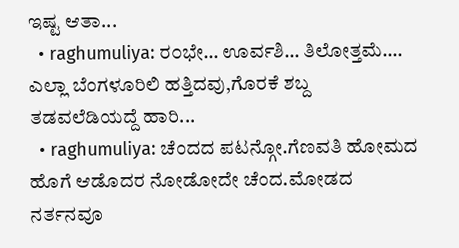ಇಷ್ಟ ಆತಾ...
  • raghumuliya: ರ೦ಭೇ… ಊರ್ವಶಿ… ತಿಲೋತ್ತಮೆ…. ಎಲ್ಲಾ ಬೆಂಗಳೂರಿಲಿ ಹತ್ತಿದವು,ಗೊರಕೆ ಶಬ್ದ ತಡವಲೆಡಿಯದ್ದೆ ಹಾರಿ...
  • raghumuliya: ಚೆಂದದ ಪಟನ್ಗೋ.ಗೆಣವತಿ ಹೋಮದ ಹೊಗೆ ಆಡೊದರ ನೋಡೋದೇ ಚೆಂದ.ಮೋಡದ ನರ್ತನವೂ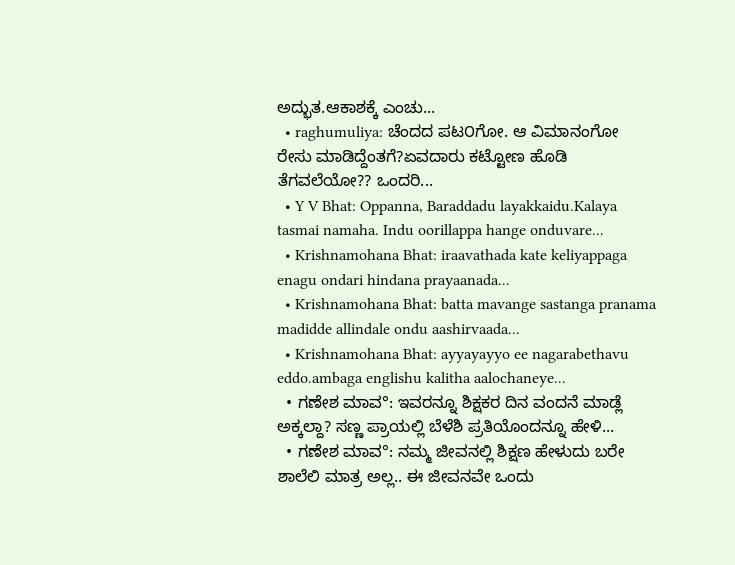ಅದ್ಭುತ.ಆಕಾಶಕ್ಕೆ ಎಂಚು...
  • raghumuliya: ಚೆಂದದ ಪಟ೦ಗೋ. ಆ ವಿಮಾನಂಗೋ ರೇಸು ಮಾಡಿದ್ದೆಂತಗೆ?ಏವದಾರು ಕಟ್ಟೋಣ ಹೊಡಿ ತೆಗವಲೆಯೋ?? ಒಂದರಿ...
  • Y V Bhat: Oppanna, Baraddadu layakkaidu.Kalaya tasmai namaha. Indu oorillappa hange onduvare...
  • Krishnamohana Bhat: iraavathada kate keliyappaga enagu ondari hindana prayaanada...
  • Krishnamohana Bhat: batta mavange sastanga pranama madidde allindale ondu aashirvaada...
  • Krishnamohana Bhat: ayyayayyo ee nagarabethavu eddo.ambaga englishu kalitha aalochaneye...
  • ಗಣೇಶ ಮಾವ°: ಇವರನ್ನೂ ಶಿಕ್ಷಕರ ದಿನ ವಂದನೆ ಮಾಡ್ಲೆ ಅಕ್ಕಲ್ದಾ? ಸಣ್ಣ ಪ್ರಾಯಲ್ಲಿ ಬೆಳೆಶಿ ಪ್ರತಿಯೊಂದನ್ನೂ ಹೇಳಿ...
  • ಗಣೇಶ ಮಾವ°: ನಮ್ಮ ಜೀವನಲ್ಲಿ ಶಿಕ್ಷಣ ಹೇಳುದು ಬರೇ ಶಾಲೆಲಿ ಮಾತ್ರ ಅಲ್ಲ.. ಈ ಜೀವನವೇ ಒಂದು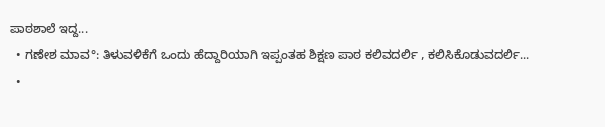ಪಾಠಶಾಲೆ ಇದ್ದ...
  • ಗಣೇಶ ಮಾವ°: ತಿಳುವಳಿಕೆಗೆ ಒಂದು ಹೆದ್ದಾರಿಯಾಗಿ ಇಪ್ಪಂತಹ ಶಿಕ್ಷಣ ಪಾಠ ಕಲಿವದರ್ಲಿ , ಕಲಿಸಿಕೊಡುವದರ್ಲಿ...
  •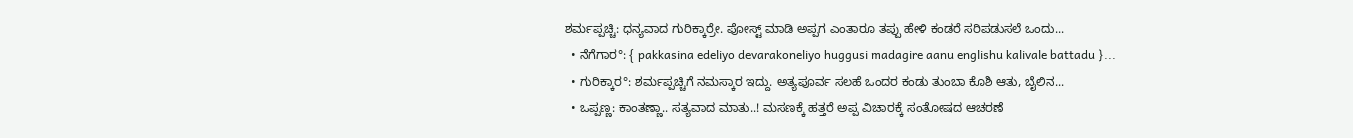ಶರ್ಮಪ್ಪಚ್ಚಿ: ಧನ್ಯವಾದ ಗುರಿಕ್ಕಾರ್ರೇ. ಪೋಸ್ಟ್ ಮಾಡಿ ಅಪ್ಪಗ ಎಂತಾರೂ ತಪ್ಪು ಹೇಳಿ ಕಂಡರೆ ಸರಿಪಡುಸಲೆ ಒಂದು...
  • ನೆಗೆಗಾರ°: { pakkasina edeliyo devarakoneliyo huggusi madagire aanu englishu kalivale battadu }...
  • ಗುರಿಕ್ಕಾರ°: ಶರ್ಮಪ್ಪಚ್ಚಿಗೆ ನಮಸ್ಕಾರ ಇದ್ದು. ಅತ್ಯಪೂರ್ವ ಸಲಹೆ ಒಂದರ ಕಂಡು ತುಂಬಾ ಕೊಶಿ ಆತು, ಬೈಲಿನ...
  • ಒಪ್ಪಣ್ಣ: ಕಾಂತಣ್ಣಾ.. ಸತ್ಯವಾದ ಮಾತು..! ಮಸಣಕ್ಕೆ ಹತ್ತರೆ ಅಪ್ಪ ವಿಚಾರಕ್ಕೆ ಸಂತೋಷದ ಆಚರಣೆ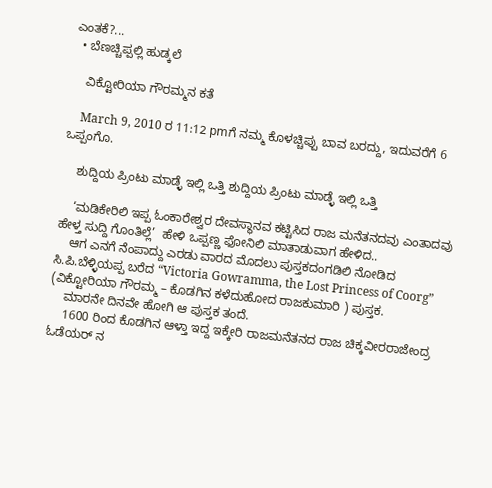ಎಂತಕೆ?...
  • ಬೆಣಚ್ಚಿಪ್ಪಲ್ಲಿ ಹುಡ್ಕಲೆ

    ವಿಕ್ಟೋರಿಯಾ ಗೌರಮ್ಮನ ಕತೆ

    March 9, 2010 ರ 11:12 pmಗೆ ನಮ್ಮ ಕೊಳಚ್ಚಿಪ್ಪು ಬಾವ ಬರದ್ದು, ಇದುವರೆಗೆ 6 ಒಪ್ಪಂಗೊ.

    ಶುದ್ದಿಯ ಪ್ರಿಂಟು ಮಾಡ್ಳೆ ಇಲ್ಲಿ ಒತ್ತಿ ಶುದ್ದಿಯ ಪ್ರಿಂಟು ಮಾಡ್ಳೆ ಇಲ್ಲಿ ಒತ್ತಿ

    ‘ಮಡಿಕೇರಿಲಿ ಇಪ್ಪ ಓಂಕಾರೇಶ್ವರ ದೇವಸ್ಥಾನವ ಕಟ್ಟಿಸಿದ ರಾಜ ಮನೆತನದವು ಎಂತಾದವು ಹೇಳ್ತ ಸುದ್ದಿ ಗೊಂತಿಲ್ಲೆ’  ಹೇಳಿ ಒಪ್ಪಣ್ಣ ಫೋನಿಲಿ ಮಾತಾಡುವಾಗ ಹೇಳಿದ..
    ಆಗ ಎನಗೆ ನೆಂಪಾದ್ದು ಎರಡು ವಾರದ ಮೊದಲು ಪುಸ್ತಕದಂಗಡಿಲಿ ನೋಡಿದ ಸಿ.ಪಿ.ಬೆಳ್ಳಿಯಪ್ಪ ಬರೆದ “Victoria Gowramma, the Lost Princess of Coorg” (ವಿಕ್ಟೋರಿಯಾ ಗೌರಮ್ಮ – ಕೊಡಗಿನ ಕಳೆದುಹೋದ ರಾಜಕುಮಾರಿ ) ಪುಸ್ತಕ.
    ಮಾರನೇ ದಿನವೇ ಹೋಗಿ ಆ ಪುಸ್ತಕ ತಂದೆ.
    1600 ರಿಂದ ಕೊಡಗಿನ ಆಳ್ತಾ ಇದ್ದ ಇಕ್ಕೇರಿ ರಾಜಮನೆತನದ ರಾಜ ಚಿಕ್ಕವೀರರಾಜೇಂದ್ರ ಓಡೆಯರ್ ನ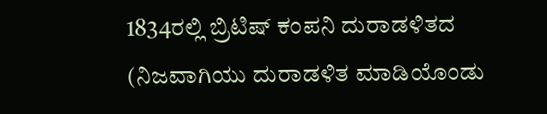1834ರಲ್ಲಿ ಬ್ರಿಟಿಷ್ ಕಂಪನಿ ದುರಾಡಳಿತದ (ನಿಜವಾಗಿಯು ದುರಾಡಳಿತ ಮಾಡಿಯೊಂಡು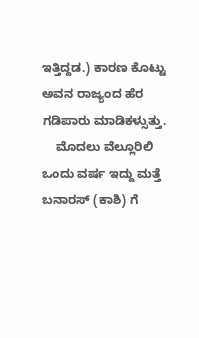ಇತ್ತಿದ್ದಡ.) ಕಾರಣ ಕೊಟ್ಟು ಅವನ ರಾಜ್ಯಂದ ಹೆರ ಗಡಿಪಾರು ಮಾಡಿಕಳ್ಸುತ್ತು.
    ಮೊದಲು ವೆಲ್ಲೂರಿಲಿ ಒಂದು ವರ್ಷ ಇದ್ದು ಮತ್ತೆ ಬನಾರಸ್ (ಕಾಶಿ) ಗೆ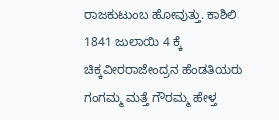ರಾಜಕುಟುಂಬ ಹೋವುತ್ತು. ಕಾಶಿಲಿ 1841 ಜುಲಾಯಿ 4 ಕ್ಕೆ ಚಿಕ್ಕವೀರರಾಜೇಂದ್ರನ ಹೆಂಡತಿಯರು ಗಂಗಮ್ಮ ಮತ್ತೆ ಗೌರಮ್ಮ ಹೇಳ್ತ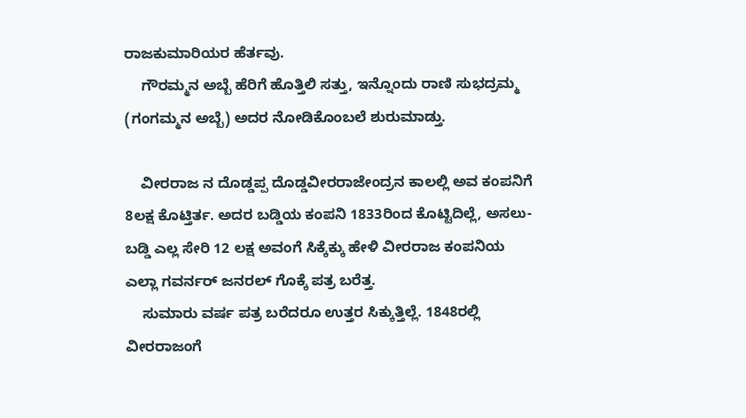ರಾಜಕುಮಾರಿಯರ ಹೆರ್ತವು.
    ಗೌರಮ್ಮನ ಅಬ್ಬೆ ಹೆರಿಗೆ ಹೊತ್ತಿಲಿ ಸತ್ತು, ಇನ್ನೊಂದು ರಾಣಿ ಸುಭದ್ರಮ್ಮ (ಗಂಗಮ್ಮನ ಅಬ್ಬೆ) ಅದರ ನೋಡಿಕೊಂಬಲೆ ಶುರುಮಾಡ್ತು.

    ವೀರರಾಜ ನ ದೊಡ್ಡಪ್ಪ ದೊಡ್ಡವೀರರಾಜೇಂದ್ರನ ಕಾಲಲ್ಲಿ ಅವ ಕಂಪನಿಗೆ 8ಲಕ್ಷ ಕೊಟ್ತಿರ್ತ. ಅದರ ಬಡ್ಡಿಯ ಕಂಪನಿ 1833ರಿಂದ ಕೊಟ್ಟಿದಿಲ್ಲೆ, ಅಸಲು-ಬಡ್ಡಿ ಎಲ್ಲ ಸೇರಿ 12 ಲಕ್ಷ ಅವಂಗೆ ಸಿಕ್ಕೆಕ್ಕು ಹೇಳಿ ವೀರರಾಜ ಕಂಪನಿಯ ಎಲ್ಲಾ ಗವರ್ನರ್ ಜನರಲ್ ಗೊಕ್ಕೆ ಪತ್ರ ಬರೆತ್ತ.
    ಸುಮಾರು ವರ್ಷ ಪತ್ರ ಬರೆದರೂ ಉತ್ತರ ಸಿಕ್ಕುತ್ತಿಲ್ಲೆ. 1848ರಲ್ಲಿ ವೀರರಾಜಂಗೆ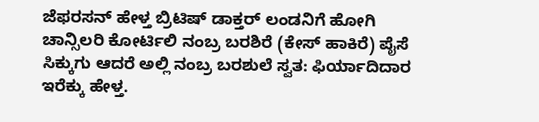ಜೆಫರಸನ್ ಹೇಳ್ತ ಬ್ರಿಟಿಷ್ ಡಾಕ್ತರ್ ಲಂಡನಿಗೆ ಹೋಗಿ ಚಾನ್ಸಿಲರಿ ಕೋರ್ಟಿಲಿ ನಂಬ್ರ ಬರಶಿರೆ (ಕೇಸ್ ಹಾಕಿರೆ) ಪೈಸೆ ಸಿಕ್ಕುಗು ಆದರೆ ಅಲ್ಲಿ ನಂಬ್ರ ಬರಶುಲೆ ಸ್ವತ: ಫಿರ್ಯಾದಿದಾರ ಇರೆಕ್ಕು ಹೇಳ್ತ.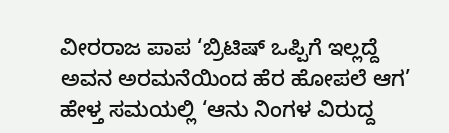ವೀರರಾಜ ಪಾಪ ‘ಬ್ರಿಟಿಷ್ ಒಪ್ಪಿಗೆ ಇಲ್ಲದ್ದೆ ಅವನ ಅರಮನೆಯಿಂದ ಹೆರ ಹೋಪಲೆ ಆಗ’ ಹೇಳ್ತ ಸಮಯಲ್ಲಿ ‘ಆನು ನಿಂಗಳ ವಿರುದ್ದ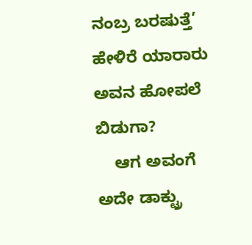ನಂಬ್ರ ಬರಷುತ್ತೆ’ ಹೇಳಿರೆ ಯಾರಾರು ಅವನ ಹೋಪಲೆ ಬಿಡುಗಾ?
    ಆಗ ಅವಂಗೆ ಅದೇ ಡಾಕ್ಟ್ರು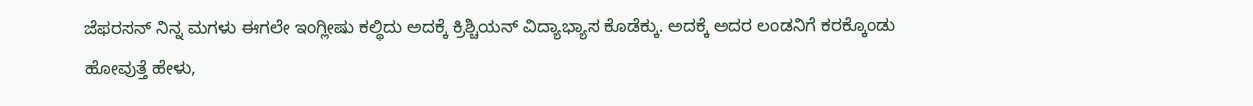ಜೆಫರಸನ್ ನಿನ್ನ ಮಗಳು ಈಗಲೇ ಇಂಗ್ಲೀಷು ಕಲ್ಥಿದು ಅದಕ್ಕೆ ಕ್ರಿಶ್ಚಿಯನ್ ವಿದ್ಯಾಭ್ಯಾಸ ಕೊಡೆಕ್ಕು. ಅದಕ್ಕೆ ಅದರ ಲಂಡನಿಗೆ ಕರಕ್ಕೊಂಡು ಹೋವುತ್ತೆ ಹೇಳು,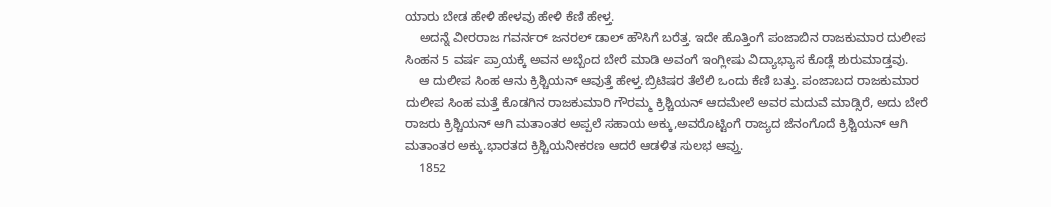ಯಾರು ಬೇಡ ಹೇಳಿ ಹೇಳವು ಹೇಳಿ ಕೆಣಿ ಹೇಳ್ತ.
    ಅದನ್ನೆ ವೀರರಾಜ ಗವರ್ನರ್ ಜನರಲ್ ಡಾಲ್ ಹೌಸಿಗೆ ಬರೆತ್ತ. ಇದೇ ಹೊತ್ತಿಂಗೆ ಪಂಜಾಬಿನ ರಾಜಕುಮಾರ ದುಲೀಪ ಸಿಂಹನ 5 ವರ್ಷ ಪ್ರಾಯಕ್ಕೆ ಅವನ ಅಬ್ಬೆಂದ ಬೇರೆ ಮಾಡಿ ಅವಂಗೆ ಇಂಗ್ಲೀಷು ವಿದ್ಯಾಭ್ಯಾಸ ಕೊಡ್ಲೆ ಶುರುಮಾಡ್ತವು.
    ಆ ದುಲೀಪ ಸಿಂಹ ಆನು ಕ್ರಿಶ್ಚಿಯನ್ ಆವುತ್ತೆ ಹೇಳ್ತ.ಬ್ರಿಟಿಷರ ತೆಲೆಲಿ ಒಂದು ಕೆಣಿ ಬತ್ತು. ಪಂಜಾಬದ ರಾಜಕುಮಾರ ದುಲೀಪ ಸಿಂಹ ಮತ್ತೆ ಕೊಡಗಿನ ರಾಜಕುಮಾರಿ ಗೌರಮ್ಮ ಕ್ರಿಶ್ಚಿಯನ್ ಆದಮೇಲೆ ಅವರ ಮದುವೆ ಮಾಡ್ಸಿರೆ, ಅದು ಬೇರೆ ರಾಜರು ಕ್ರಿಶ್ಚಿಯನ್ ಆಗಿ ಮತಾಂತರ ಅಪ್ಪಲೆ ಸಹಾಯ ಅಕ್ಕು,ಅವರೊಟ್ಟಿಂಗೆ ರಾಜ್ಯದ ಜೆನಂಗೊದೆ ಕ್ರಿಶ್ಚಿಯನ್ ಆಗಿ ಮತಾಂತರ ಅಕ್ಕು.ಭಾರತದ ಕ್ರಿಶ್ಚಿಯನೀಕರಣ ಆದರೆ ಆಡಳಿತ ಸುಲಭ ಆವ್ತು.
    1852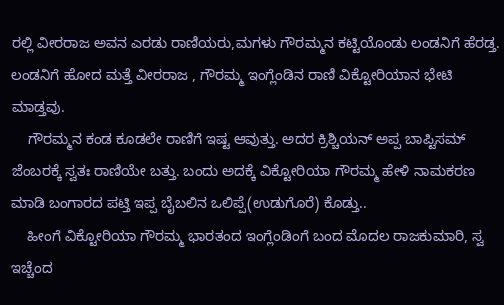ರಲ್ಲಿ ವೀರರಾಜ ಅವನ ಎರಡು ರಾಣಿಯರು,ಮಗಳು ಗೌರಮ್ಮನ ಕಟ್ಟಿಯೊಂಡು ಲಂಡನಿಗೆ ಹೆರಡ್ತ. ಲಂಡನಿಗೆ ಹೋದ ಮತ್ತೆ ವೀರರಾಜ , ಗೌರಮ್ಮ ಇಂಗ್ಲೆಂಡಿನ ರಾಣಿ ವಿಕ್ಟೋರಿಯಾನ ಭೇಟಿ ಮಾಡ್ತವು.
    ಗೌರಮ್ಮನ ಕಂಡ ಕೂಡಲೇ ರಾಣಿಗೆ ಇಷ್ಟ ಆವುತ್ತು. ಅದರ ಕ್ರಿಶ್ಚಿಯನ್ ಅಪ್ಪ ಬಾಪ್ಟಿಸಮ್ ಜೆಂಬರಕ್ಕೆ ಸ್ವತಃ ರಾಣಿಯೇ ಬತ್ತು. ಬಂದು ಅದಕ್ಕೆ ವಿಕ್ಟೋರಿಯಾ ಗೌರಮ್ಮ ಹೇಳಿ ನಾಮಕರಣ ಮಾಡಿ ಬಂಗಾರದ ಪಟ್ತಿ ಇಪ್ಪ ಬೈಬಲಿನ ಒಲಿಪ್ಪೆ(ಉಡುಗೊರೆ) ಕೊಡ್ತು..
    ಹೀಂಗೆ ವಿಕ್ಟೋರಿಯಾ ಗೌರಮ್ಮ ಭಾರತಂದ ಇಂಗ್ಲೆಂಡಿಂಗೆ ಬಂದ ಮೊದಲ ರಾಜಕುಮಾರಿ, ಸ್ವ ಇಚ್ಚೆಂದ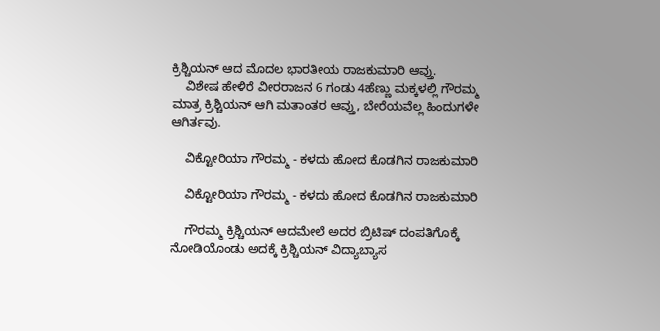ಕ್ರಿಶ್ಚಿಯನ್ ಆದ ಮೊದಲ ಭಾರತೀಯ ರಾಜಕುಮಾರಿ ಆವ್ತು.
    ವಿಶೇಷ ಹೇಳಿರೆ ವೀರರಾಜನ 6 ಗಂಡು 4ಹೆಣ್ಣು ಮಕ್ಕಳಲ್ಲಿ ಗೌರಮ್ಮ ಮಾತ್ರ ಕ್ರಿಶ್ಚಿಯನ್ ಆಗಿ ಮತಾಂತರ ಆವ್ತು, ಬೇರೆಯವೆಲ್ಲ ಹಿಂದುಗಳೇ ಆಗಿರ್ತವು.

    ವಿಕ್ಟೋರಿಯಾ ಗೌರಮ್ಮ - ಕಳದು ಹೋದ ಕೊಡಗಿನ ರಾಜಕುಮಾರಿ

    ವಿಕ್ಟೋರಿಯಾ ಗೌರಮ್ಮ - ಕಳದು ಹೋದ ಕೊಡಗಿನ ರಾಜಕುಮಾರಿ

    ಗೌರಮ್ಮ ಕ್ರಿಶ್ಚಿಯನ್ ಆದಮೇಲೆ ಅದರ ಬ್ರಿಟಿಷ್ ದಂಪತಿಗೊಕ್ಕೆ ನೋಡಿಯೊಂಡು ಅದಕ್ಕೆ ಕ್ರಿಶ್ಚಿಯನ್ ವಿದ್ಯಾಬ್ಯಾಸ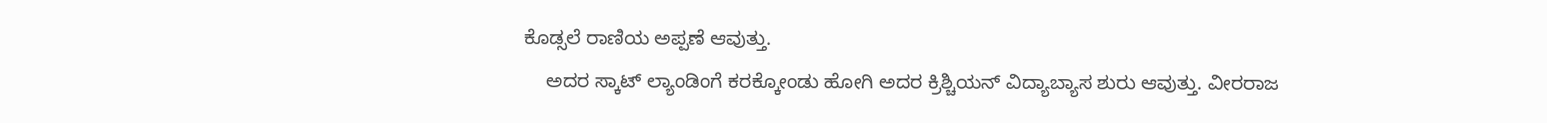ಕೊಡ್ಸಲೆ ರಾಣಿಯ ಅಪ್ಪಣೆ ಆವುತ್ತು.
    ಅದರ ಸ್ಕಾಟ್ ಲ್ಯಾಂಡಿಂಗೆ ಕರಕ್ಕೋಂಡು ಹೋಗಿ ಅದರ ಕ್ರಿಶ್ಚಿಯನ್ ವಿದ್ಯಾಬ್ಯಾಸ ಶುರು ಆವುತ್ತು. ವೀರರಾಜ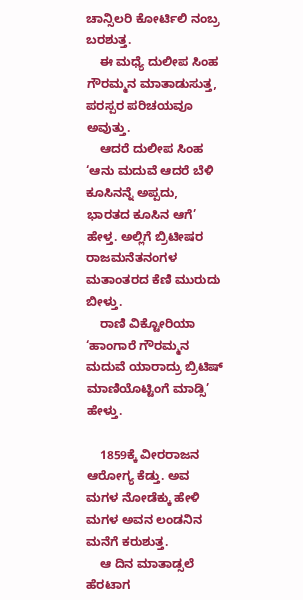ಚಾನ್ಸಿಲರಿ ಕೋರ್ಟಿಲಿ ನಂಬ್ರ ಬರಶುತ್ತ.
    ಈ ಮಧ್ಯೆ ದುಲೀಪ ಸಿಂಹ ಗೌರಮ್ಮನ ಮಾತಾಡುಸುತ್ತ, ಪರಸ್ಪರ ಪರಿಚಯವೂ ಅವುತ್ತು.
    ಆದರೆ ದುಲೀಪ ಸಿಂಹ ‘ಆನು ಮದುವೆ ಆದರೆ ಬೆಳಿ ಕೂಸಿನನ್ನೆ ಅಪ್ಪದು, ಭಾರತದ ಕೂಸಿನ ಆಗೆ’ ಹೇಳ್ತ. ಅಲ್ಲಿಗೆ ಬ್ರಿಟೀಷರ ರಾಜಮನೆತನಂಗಳ ಮತಾಂತರದ ಕೆಣಿ ಮುರುದು ಬೀಳ್ತು.
    ರಾಣಿ ವಿಕ್ಟೋರಿಯಾ ‘ಹಾಂಗಾರೆ ಗೌರಮ್ಮನ ಮದುವೆ ಯಾರಾದ್ರು ಬ್ರಿಟಿಷ್ ಮಾಣಿಯೊಟ್ಟಿಂಗೆ ಮಾಡ್ಸಿ’ ಹೇಳ್ತು.

    1859ಕ್ಕೆ ವೀರರಾಜನ ಆರೋಗ್ಯ ಕೆಡ್ತು. ಅವ ಮಗಳ ನೋಡೆಕ್ಕು ಹೇಳಿ ಮಗಳ ಅವನ ಲಂಡನಿನ ಮನೆಗೆ ಕರುಶುತ್ತ.
    ಆ ದಿನ ಮಾತಾಡ್ಸಲೆ ಹೆರಟಾಗ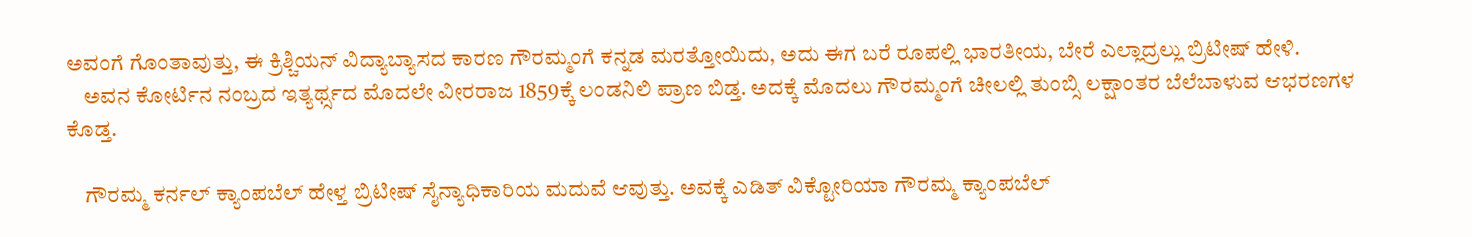ಅವಂಗೆ ಗೊಂತಾವುತ್ತು, ಈ ಕ್ರಿಶ್ಚಿಯನ್ ವಿದ್ಯಾಬ್ಯಾಸದ ಕಾರಣ ಗೌರಮ್ಮಂಗೆ ಕನ್ನಡ ಮರತ್ತೋಯಿದು, ಅದು ಈಗ ಬರೆ ರೂಪಲ್ಲಿ ಭಾರತೀಯ, ಬೇರೆ ಎಲ್ಲಾದ್ರಲ್ಲು ಬ್ರಿಟೀಷ್ ಹೇಳಿ.
    ಅವನ ಕೋರ್ಟಿನ ನಂಬ್ರದ ಇತ್ಯರ್ಥ್ಸದ ಮೊದಲೇ ವೀರರಾಜ 1859ಕ್ಕೆ ಲಂಡನಿಲಿ ಪ್ರಾಣ ಬಿಡ್ತ. ಅದಕ್ಕೆ ಮೊದಲು ಗೌರಮ್ಮಂಗೆ ಚೀಲಲ್ಲಿ ತುಂಬ್ಸಿ ಲಕ್ಷಾಂತರ ಬೆಲೆಬಾಳುವ ಆಭರಣಗಳ ಕೊಡ್ತ.

    ಗೌರಮ್ಮ ಕರ್ನಲ್ ಕ್ಯಾಂಪಬೆಲ್ ಹೇಳ್ತ ಬ್ರಿಟೀಷ್ ಸೈನ್ಯಾಧಿಕಾರಿಯ ಮದುವೆ ಆವುತ್ತು. ಅವಕ್ಕೆ ಎಡಿತ್ ವಿಕ್ಟೋರಿಯಾ ಗೌರಮ್ಮ ಕ್ಯಾಂಪಬೆಲ್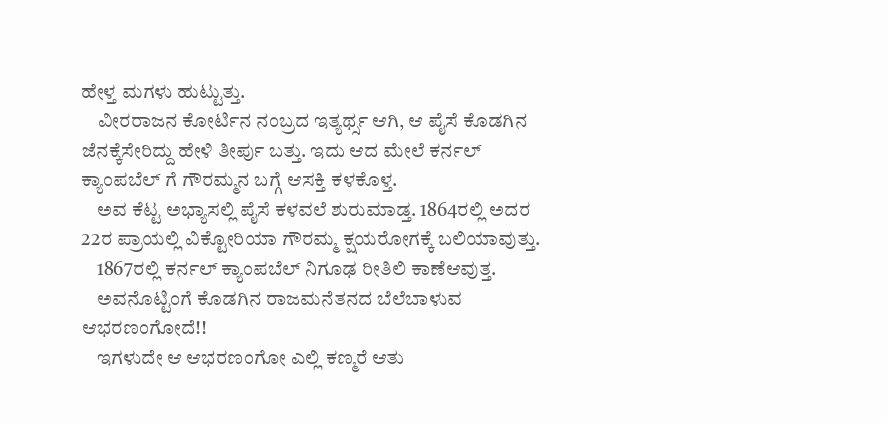ಹೇಳ್ತ ಮಗಳು ಹುಟ್ಟುತ್ತು.
    ವೀರರಾಜನ ಕೋರ್ಟಿನ ನಂಬ್ರದ ಇತ್ಯರ್ಥ್ಸ ಆಗಿ, ಆ ಪೈಸೆ ಕೊಡಗಿನ ಜೆನಕ್ಕೆಸೇರಿದ್ದು ಹೇಳಿ ತೀರ್ಪು ಬತ್ತು. ಇದು ಆದ ಮೇಲೆ ಕರ್ನಲ್ ಕ್ಯಾಂಪಬೆಲ್ ಗೆ ಗೌರಮ್ಮನ ಬಗ್ಗೆ ಆಸಕ್ತಿ ಕಳಕೊಳ್ತ.
    ಅವ ಕೆಟ್ಟ ಅಭ್ಯಾಸಲ್ಲಿ ಪೈಸೆ ಕಳವಲೆ ಶುರುಮಾಡ್ತ. 1864ರಲ್ಲಿ ಅದರ 22ರ ಪ್ರಾಯಲ್ಲಿ ವಿಕ್ಟೋರಿಯಾ ಗೌರಮ್ಮ ಕ್ಷಯರೋಗಕ್ಕೆ ಬಲಿಯಾವುತ್ತು.
    1867ರಲ್ಲಿ ಕರ್ನಲ್ ಕ್ಯಾಂಪಬೆಲ್ ನಿಗೂಢ ರೀತಿಲಿ ಕಾಣೆಆವುತ್ತ.
    ಅವನೊಟ್ಟಿಂಗೆ ಕೊಡಗಿನ ರಾಜಮನೆತನದ ಬೆಲೆಬಾಳುವ ಆಭರಣಂಗೋದೆ!!
    ಇಗಳುದೇ ಆ ಆಭರಣಂಗೋ ಎಲ್ಲಿ ಕಣ್ಮರೆ ಆತು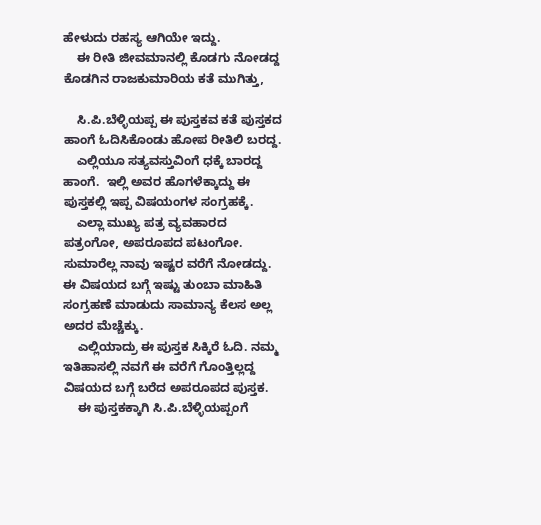ಹೇಳುದು ರಹಸ್ಯ ಆಗಿಯೇ ಇದ್ದು.
    ಈ ರೀತಿ ಜೀವಮಾನಲ್ಲಿ ಕೊಡಗು ನೋಡದ್ದ ಕೊಡಗಿನ ರಾಜಕುಮಾರಿಯ ಕತೆ ಮುಗಿತ್ತು,

    ಸಿ.ಪಿ.ಬೆಳ್ಳಿಯಪ್ಪ ಈ ಪುಸ್ತಕವ ಕತೆ ಪುಸ್ತಕದ ಹಾಂಗೆ ಓದಿಸಿಕೊಂಡು ಹೋಪ ರೀತಿಲಿ ಬರದ್ದ.
    ಎಲ್ಲಿಯೂ ಸತ್ಯವಸ್ತುವಿಂಗೆ ಧಕ್ಕೆ ಬಾರದ್ದ ಹಾಂಗೆ.  ಇಲ್ಲಿ ಅವರ ಹೊಗಳೆಕ್ಕಾದ್ದು ಈ ಪುಸ್ತಕಲ್ಲಿ ಇಪ್ಪ ವಿಷಯಂಗಳ ಸಂಗ್ರಹಕ್ಕೆ.
    ಎಲ್ಲಾ ಮುಖ್ಯ ಪತ್ರ ವ್ಯವಹಾರದ ಪತ್ರಂಗೋ, ಅಪರೂಪದ ಪಟಂಗೋ. ಸುಮಾರೆಲ್ಲ ನಾವು ಇಷ್ಟರ ವರೆಗೆ ನೋಡದ್ದು. ಈ ವಿಷಯದ ಬಗ್ಗೆ ಇಷ್ಟು ತುಂಬಾ ಮಾಹಿತಿ ಸಂಗ್ರಹಣೆ ಮಾಡುದು ಸಾಮಾನ್ಯ ಕೆಲಸ ಅಲ್ಲ ಅದರ ಮೆಚ್ಚೆಕ್ಕು.
    ಎಲ್ಲಿಯಾದ್ರು ಈ ಪುಸ್ತಕ ಸಿಕ್ಕಿರೆ ಓದಿ. ನಮ್ಮ ಇತಿಹಾಸಲ್ಲಿ ನವಗೆ ಈ ವರೆಗೆ ಗೊಂತ್ತಿಲ್ಲದ್ದ ವಿಷಯದ ಬಗ್ಗೆ ಬರೆದ ಅಪರೂಪದ ಪುಸ್ತಕ.
    ಈ ಪುಸ್ತಕಕ್ಕಾಗಿ ಸಿ.ಪಿ.ಬೆಳ್ಳಿಯಪ್ಪಂಗೆ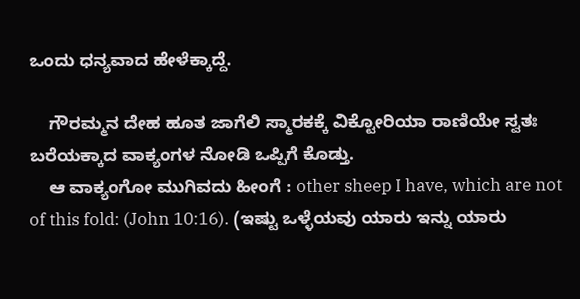ಒಂದು ಧನ್ಯವಾದ ಹೇಳೆಕ್ಕಾದ್ದೆ.

    ಗೌರಮ್ಮನ ದೇಹ ಹೂತ ಜಾಗೆಲಿ ಸ್ಮಾರಕಕ್ಕೆ ವಿಕ್ಟೋರಿಯಾ ರಾಣಿಯೇ ಸ್ವತಃ ಬರೆಯಕ್ಕಾದ ವಾಕ್ಯಂಗಳ ನೋಡಿ ಒಪ್ಪಿಗೆ ಕೊಡ್ತು.
    ಆ ವಾಕ್ಯಂಗೋ ಮುಗಿವದು ಹೀಂಗೆ : other sheep I have, which are not of this fold: (John 10:16). (ಇಷ್ಟು ಒಳ್ಳೆಯವು ಯಾರು ಇನ್ನು ಯಾರು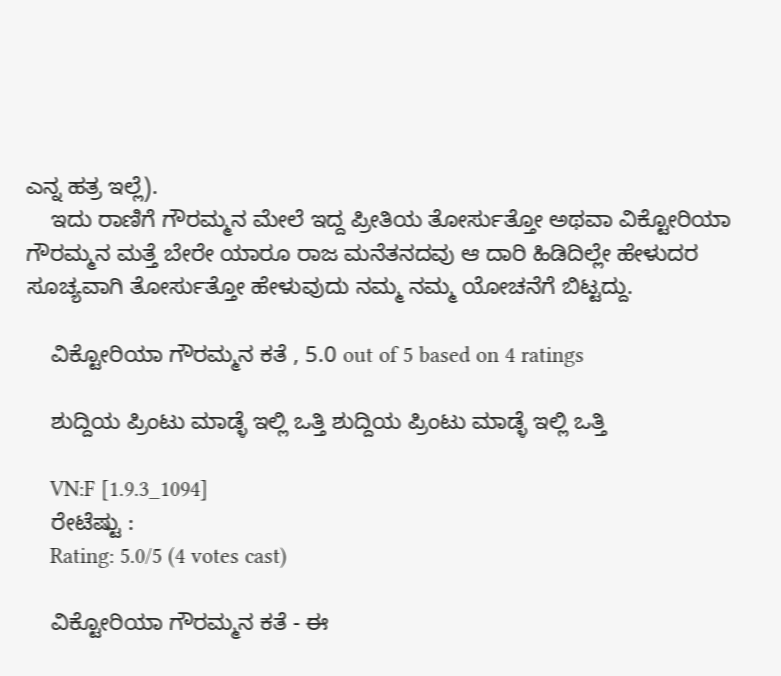ಎನ್ನ ಹತ್ರ ಇಲ್ಲೆ).
    ಇದು ರಾಣಿಗೆ ಗೌರಮ್ಮನ ಮೇಲೆ ಇದ್ದ ಪ್ರೀತಿಯ ತೋರ್ಸುತ್ತೋ ಅಥವಾ ವಿಕ್ಟೋರಿಯಾ ಗೌರಮ್ಮನ ಮತ್ತೆ ಬೇರೇ ಯಾರೂ ರಾಜ ಮನೆತನದವು ಆ ದಾರಿ ಹಿಡಿದಿಲ್ಲೇ ಹೇಳುದರ ಸೂಚ್ಯವಾಗಿ ತೋರ್ಸುತ್ತೋ ಹೇಳುವುದು ನಮ್ಮ ನಮ್ಮ ಯೋಚನೆಗೆ ಬಿಟ್ಟದ್ದು.

    ವಿಕ್ಟೋರಿಯಾ ಗೌರಮ್ಮನ ಕತೆ , 5.0 out of 5 based on 4 ratings

    ಶುದ್ದಿಯ ಪ್ರಿಂಟು ಮಾಡ್ಳೆ ಇಲ್ಲಿ ಒತ್ತಿ ಶುದ್ದಿಯ ಪ್ರಿಂಟು ಮಾಡ್ಳೆ ಇಲ್ಲಿ ಒತ್ತಿ

    VN:F [1.9.3_1094]
    ರೇಟೆಷ್ಟು :
    Rating: 5.0/5 (4 votes cast)

    ವಿಕ್ಟೋರಿಯಾ ಗೌರಮ್ಮನ ಕತೆ - ಈ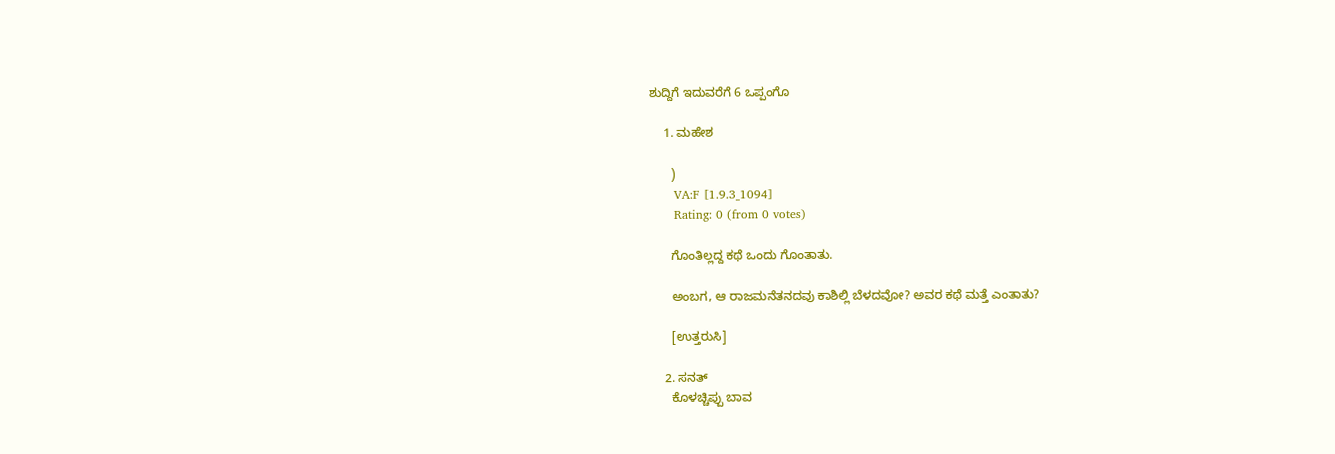ಶುದ್ದಿಗೆ ಇದುವರೆಗೆ 6 ಒಪ್ಪಂಗೊ

    1. ಮಹೇಶ

      )
      VA:F [1.9.3_1094]
      Rating: 0 (from 0 votes)

      ಗೊಂತಿಲ್ಲದ್ದ ಕಥೆ ಒಂದು ಗೊಂತಾತು.

      ಅಂಬಗ, ಆ ರಾಜಮನೆತನದವು ಕಾಶಿಲ್ಲಿ ಬೆಳದವೋ? ಅವರ ಕಥೆ ಮತ್ತೆ ಎಂತಾತು?

      [ಉತ್ತರುಸಿ]

    2. ಸನತ್
      ಕೊಳಚ್ಚಿಪ್ಪು ಬಾವ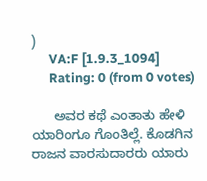)
      VA:F [1.9.3_1094]
      Rating: 0 (from 0 votes)

      ಅವರ ಕಥೆ ಎಂತಾತು ಹೇಳಿ ಯಾರಿಂಗೂ ಗೊಂತಿಲ್ಲೆ. ಕೊಡಗಿನ ರಾಜನ ವಾರಸುದಾರರು ಯಾರು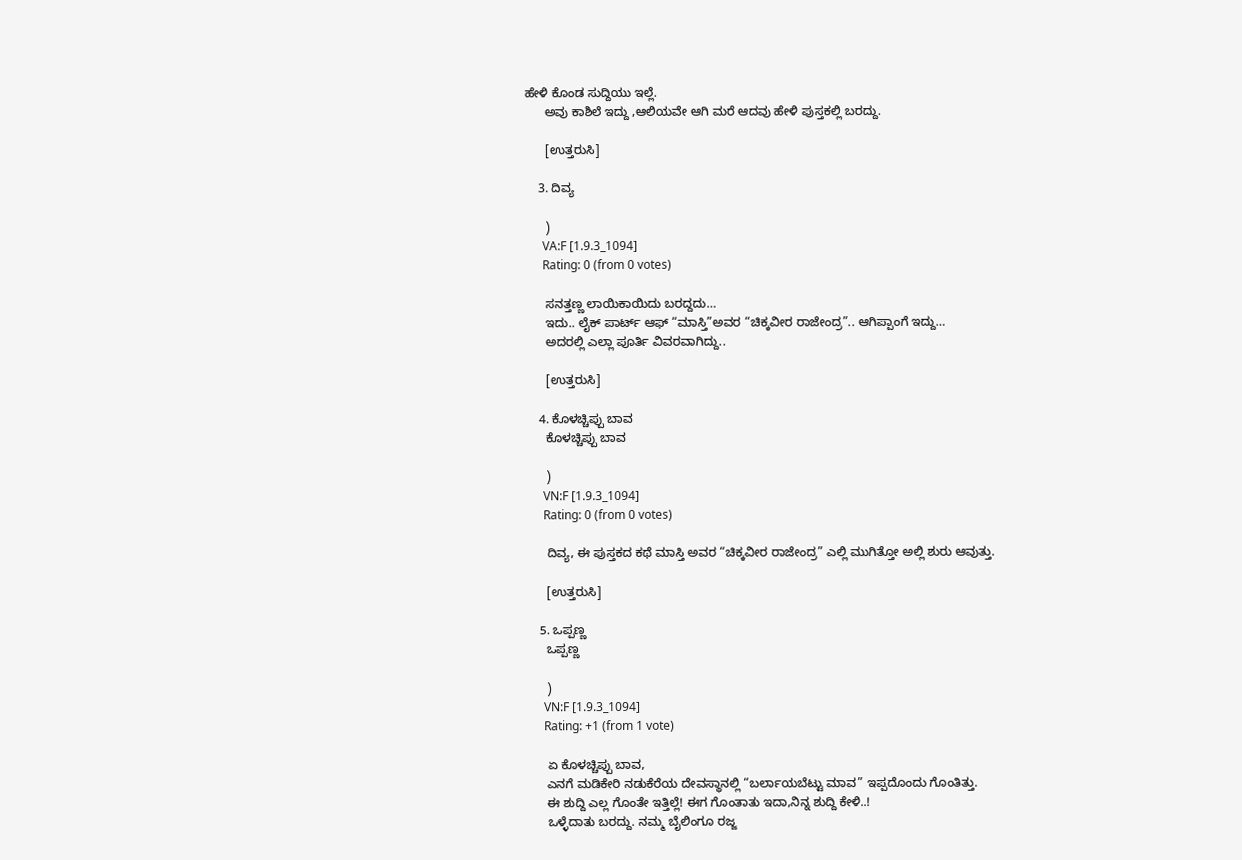ಹೇಳಿ ಕೊಂಡ ಸುದ್ದಿಯು ಇಲ್ಲೆ.
      ಅವು ಕಾಶಿಲೆ ಇದ್ದು ,ಆಲಿಯವೇ ಆಗಿ ಮರೆ ಆದವು ಹೇಳಿ ಪುಸ್ತಕಲ್ಲಿ ಬರದ್ದು.

      [ಉತ್ತರುಸಿ]

    3. ದಿವ್ಯ

      )
      VA:F [1.9.3_1094]
      Rating: 0 (from 0 votes)

      ಸನತ್ತಣ್ಣ ಲಾಯಿಕಾಯಿದು ಬರದ್ದದು…
      ಇದು.. ಲೈಕ್ ಪಾರ್ಟ್ ಆಫ್ “ಮಾಸ್ತಿ”ಅವರ “ಚಿಕ್ಕವೀರ ರಾಜೇಂದ್ರ”.. ಆಗಿಪ್ಪಾಂಗೆ ಇದ್ದು…
      ಅದರಲ್ಲಿ ಎಲ್ಲಾ ಪೂರ್ತಿ ವಿವರವಾಗಿದ್ದು..

      [ಉತ್ತರುಸಿ]

    4. ಕೊಳಚ್ಚಿಪ್ಪು ಬಾವ
      ಕೊಳಚ್ಚಿಪ್ಪು ಬಾವ

      )
      VN:F [1.9.3_1094]
      Rating: 0 (from 0 votes)

      ದಿವ್ಯ, ಈ ಪುಸ್ತಕದ ಕಥೆ ಮಾಸ್ತಿ ಅವರ “ಚಿಕ್ಕವೀರ ರಾಜೇಂದ್ರ” ಎಲ್ಲಿ ಮುಗಿತ್ತೋ ಅಲ್ಲಿ ಶುರು ಆವುತ್ತು.

      [ಉತ್ತರುಸಿ]

    5. ಒಪ್ಪಣ್ಣ
      ಒಪ್ಪಣ್ಣ

      )
      VN:F [1.9.3_1094]
      Rating: +1 (from 1 vote)

      ಏ ಕೊಳಚ್ಚಿಪ್ಪು ಬಾವ,
      ಎನಗೆ ಮಡಿಕೇರಿ ನಡುಕೆರೆಯ ದೇವಸ್ಥಾನಲ್ಲಿ “ಬರ್ಲಾಯಬೆಟ್ಟು ಮಾವ” ಇಪ್ಪದೊಂದು ಗೊಂತಿತ್ತು.
      ಈ ಶುದ್ದಿ ಎಲ್ಲ ಗೊಂತೇ ಇತ್ತಿಲ್ಲೆ! ಈಗ ಗೊಂತಾತು ಇದಾ,ನಿನ್ನ ಶುದ್ದಿ ಕೇಳಿ..!
      ಒಳ್ಳೆದಾತು ಬರದ್ದು. ನಮ್ಮ ಬೈಲಿಂಗೂ ರಜ್ಜ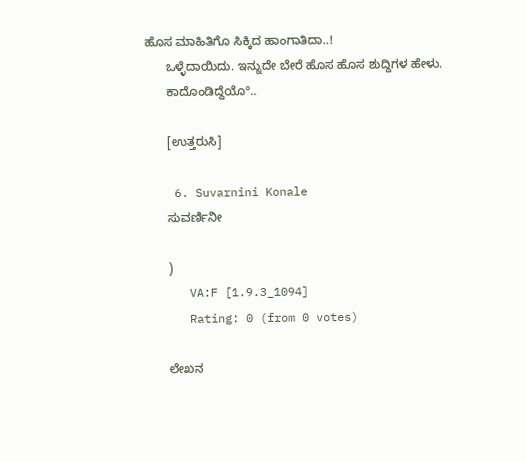ಹೊಸ ಮಾಹಿತಿಗೊ ಸಿಕ್ಕಿದ ಹಾಂಗಾತಿದಾ..!
      ಒಳ್ಳೆದಾಯಿದು. ಇನ್ನುದೇ ಬೇರೆ ಹೊಸ ಹೊಸ ಶುದ್ದಿಗಳ ಹೇಳು.
      ಕಾದೊಂಡಿದ್ದೆಯೊ°..

      [ಉತ್ತರುಸಿ]

    6. Suvarnini Konale
      ಸುವರ್ಣಿನೀ

      )
      VA:F [1.9.3_1094]
      Rating: 0 (from 0 votes)

      ಲೇಖನ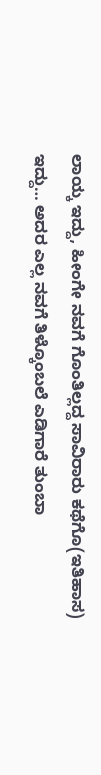ಲಾಯ್ಕ ಇದ್ದು, ಹೀಂಗೇ ನವಗೆ ಗೊಂತಿಲ್ಲದ್ದ ಸಾವಿರಾರು ಕಥೆಗೊ(ಇತಿಹಾಸ) ಇದ್ದು… ಅದರ ಎಲ್ಲ ನವಗೆ ತಿಳ್ಕೊಂಬಲೆ ಎಡಿಗಾರೆ ತುಂಬಾ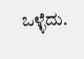ಒಳ್ಳೆದು.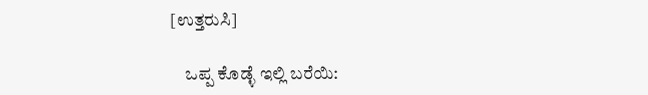[ಉತ್ತರುಸಿ]

    ಒಪ್ಪ ಕೊಡ್ಳೆ ಇಲ್ಲಿ ಬರೆಯಿ: